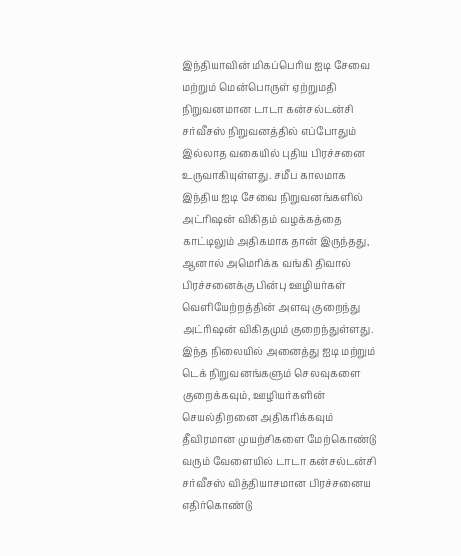இந்தியாவின் மிகப்பெரிய ஐடி சேவை மற்றும் மென்பொருள் ஏற்றுமதி நிறுவனமான டாடா கன்சல்டன்சி சர்வீசஸ் நிறுவனத்தில் எப்போதும் இல்லாத வகையில் புதிய பிரச்சனை உருவாகியுள்ளது. சமீப காலமாக இந்திய ஐடி சேவை நிறுவனங்களில் அட்ரிஷன் விகிதம் வழக்கத்தை காட்டிலும் அதிகமாக தான் இருந்தது, ஆனால் அமெரிக்க வங்கி திவால் பிரச்சனைக்கு பின்பு ஊழியர்கள் வெளியேற்றத்தின் அளவு குறைந்து அட்ரிஷன் விகிதமும் குறைந்துள்ளது.
இந்த நிலையில் அனைத்து ஐடி மற்றும் டெக் நிறுவனங்களும் செலவுகளை குறைக்கவும், ஊழியர்களின் செயல்திறனை அதிகரிக்கவும் தீவிரமான முயற்சிகளை மேற்கொண்டு வரும் வேளையில் டாடா கன்சல்டன்சி சர்வீசஸ் வித்தியாசமான பிரச்சனைய எதிர்கொண்டு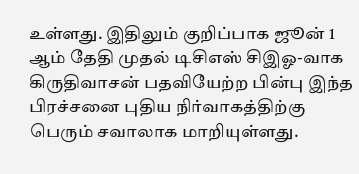உள்ளது. இதிலும் குறிப்பாக ஜூன் 1 ஆம் தேதி முதல் டிசிஎஸ் சிஇஓ-வாக கிருதிவாசன் பதவியேற்ற பின்பு இந்த பிரச்சனை புதிய நிர்வாகத்திற்கு பெரும் சவாலாக மாறியுள்ளது.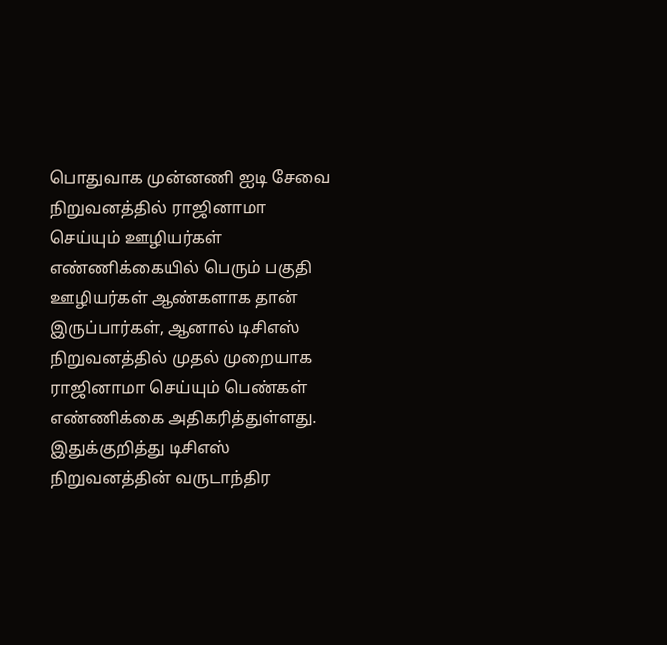பொதுவாக முன்னணி ஐடி சேவை நிறுவனத்தில் ராஜினாமா செய்யும் ஊழியர்கள் எண்ணிக்கையில் பெரும் பகுதி ஊழியர்கள் ஆண்களாக தான் இருப்பார்கள், ஆனால் டிசிஎஸ் நிறுவனத்தில் முதல் முறையாக ராஜினாமா செய்யும் பெண்கள் எண்ணிக்கை அதிகரித்துள்ளது. இதுக்குறித்து டிசிஎஸ் நிறுவனத்தின் வருடாந்திர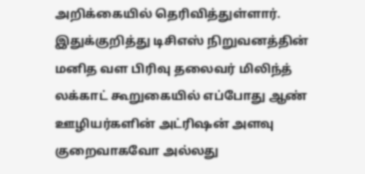அறிக்கையில் தெரிவித்துள்ளார்.
இதுக்குறித்து டிசிஎஸ் நிறுவனத்தின் மனித வள பிரிவு தலைவர் மிலிந்த் லக்காட் கூறுகையில் எப்போது ஆண் ஊழியர்களின் அட்ரிஷன் அளவு குறைவாகவோ அல்லது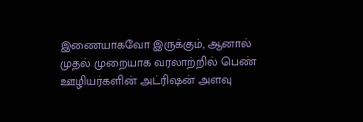இணையாகவோ இருக்கும், ஆனால் முதல் முறையாக வரலாற்றில் பெண் ஊழியர்களின் அட்ரிஷன் அளவு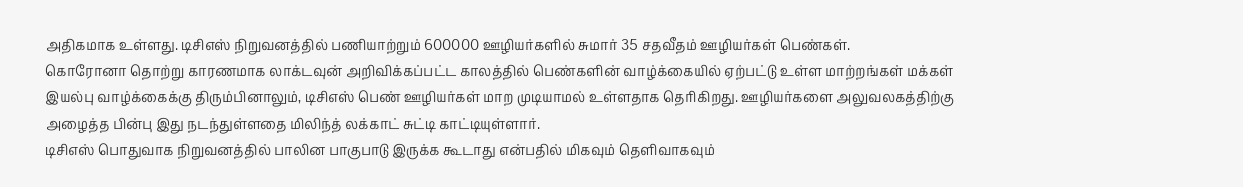அதிகமாக உள்ளது. டிசிஎஸ் நிறுவனத்தில் பணியாற்றும் 600000 ஊழியர்களில் சுமார் 35 சதவீதம் ஊழியர்கள் பெண்கள்.
கொரோனா தொற்று காரணமாக லாக்டவுன் அறிவிக்கப்பட்ட காலத்தில் பெண்களின் வாழ்க்கையில் ஏற்பட்டு உள்ள மாற்றங்கள் மக்கள் இயல்பு வாழ்க்கைக்கு திரும்பினாலும், டிசிஎஸ் பெண் ஊழியர்கள் மாற முடியாமல் உள்ளதாக தெரிகிறது. ஊழியர்களை அலுவலகத்திற்கு அழைத்த பின்பு இது நடந்துள்ளதை மிலிந்த் லக்காட் சுட்டி காட்டியுள்ளார்.
டிசிஎஸ் பொதுவாக நிறுவனத்தில் பாலின பாகுபாடு இருக்க கூடாது என்பதில் மிகவும் தெளிவாகவும்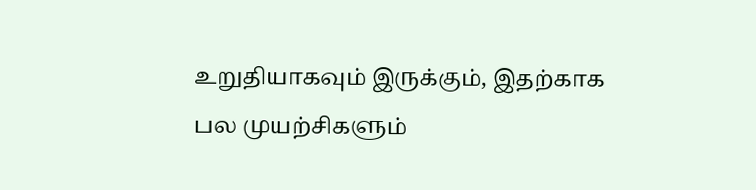உறுதியாகவும் இருக்கும், இதற்காக பல முயற்சிகளும்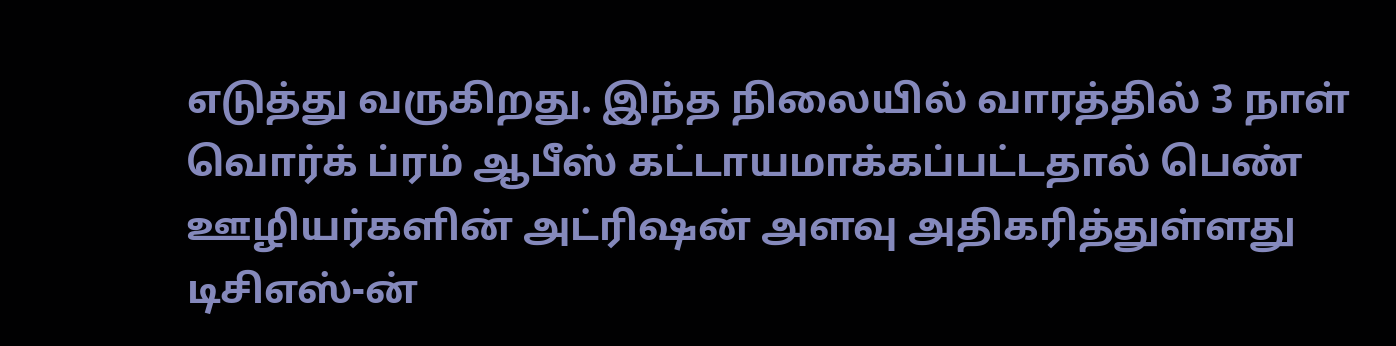எடுத்து வருகிறது. இந்த நிலையில் வாரத்தில் 3 நாள் வொர்க் ப்ரம் ஆபீஸ் கட்டாயமாக்கப்பட்டதால் பெண் ஊழியர்களின் அட்ரிஷன் அளவு அதிகரித்துள்ளது டிசிஎஸ்-ன்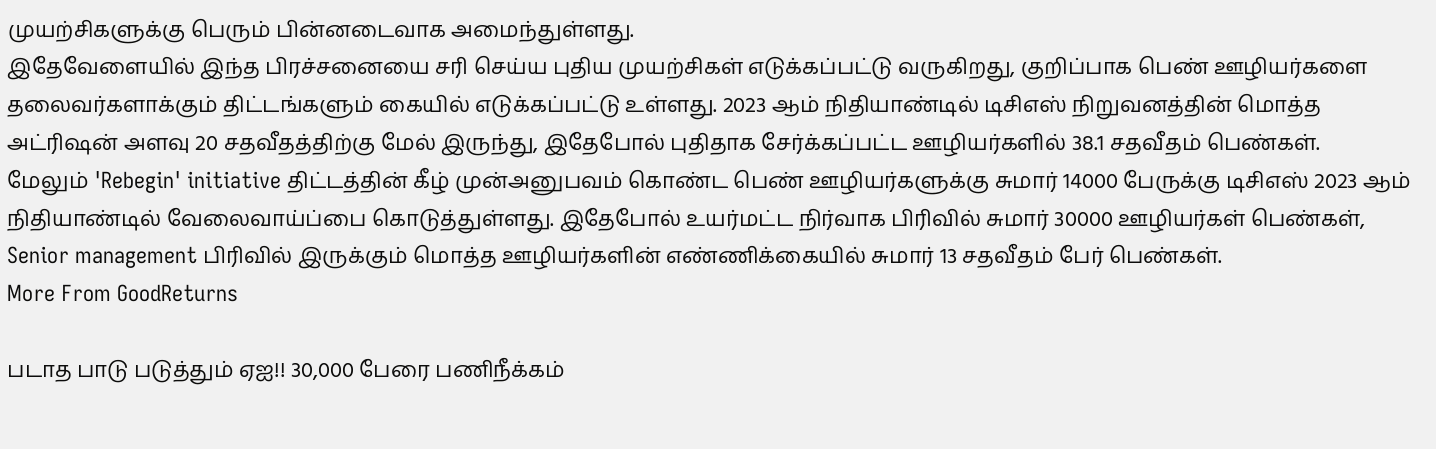முயற்சிகளுக்கு பெரும் பின்னடைவாக அமைந்துள்ளது.
இதேவேளையில் இந்த பிரச்சனையை சரி செய்ய புதிய முயற்சிகள் எடுக்கப்பட்டு வருகிறது, குறிப்பாக பெண் ஊழியர்களை தலைவர்களாக்கும் திட்டங்களும் கையில் எடுக்கப்பட்டு உள்ளது. 2023 ஆம் நிதியாண்டில் டிசிஎஸ் நிறுவனத்தின் மொத்த அட்ரிஷன் அளவு 20 சதவீதத்திற்கு மேல் இருந்து, இதேபோல் புதிதாக சேர்க்கப்பட்ட ஊழியர்களில் 38.1 சதவீதம் பெண்கள்.
மேலும் 'Rebegin' initiative திட்டத்தின் கீழ் முன்அனுபவம் கொண்ட பெண் ஊழியர்களுக்கு சுமார் 14000 பேருக்கு டிசிஎஸ் 2023 ஆம் நிதியாண்டில் வேலைவாய்ப்பை கொடுத்துள்ளது. இதேபோல் உயர்மட்ட நிர்வாக பிரிவில் சுமார் 30000 ஊழியர்கள் பெண்கள், Senior management பிரிவில் இருக்கும் மொத்த ஊழியர்களின் எண்ணிக்கையில் சுமார் 13 சதவீதம் பேர் பெண்கள்.
More From GoodReturns

படாத பாடு படுத்தும் ஏஐ!! 30,000 பேரை பணிநீக்கம்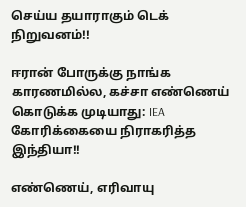செய்ய தயாராகும் டெக் நிறுவனம்!!

ஈரான் போருக்கு நாங்க காரணமில்ல, கச்சா எண்ணெய் கொடுக்க முடியாது: IEA கோரிக்கையை நிராகரித்த இந்தியா!!

எண்ணெய், எரிவாயு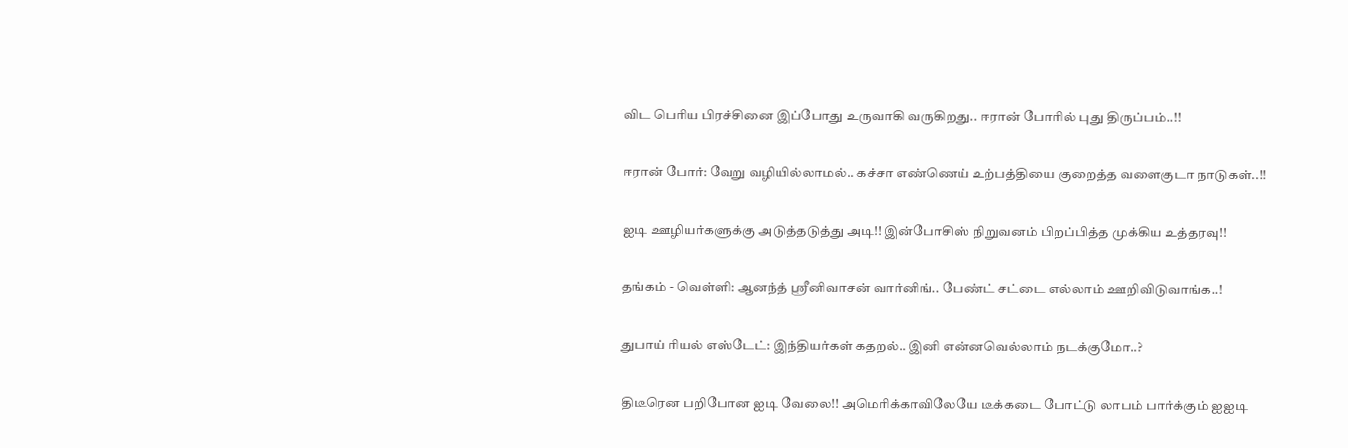விட பெரிய பிரச்சினை இப்போது உருவாகி வருகிறது.. ஈரான் போரில் புது திருப்பம்..!!

ஈரான் போர்: வேறு வழியில்லாமல்.. கச்சா எண்ணெய் உற்பத்தியை குறைத்த வளைகுடா நாடுகள்..!!

ஐடி ஊழியர்களுக்கு அடுத்தடுத்து அடி!! இன்போசிஸ் நிறுவனம் பிறப்பித்த முக்கிய உத்தரவு!!

தங்கம் - வெள்ளி: ஆனந்த் ஸ்ரீனிவாசன் வார்னிங்.. பேண்ட் சட்டை எல்லாம் ஊறிவிடுவாங்க..!

துபாய் ரியல் எஸ்டேட்: இந்தியர்கள் கதறல்.. இனி என்னவெல்லாம் நடக்குமோ..?

திடீரென பறிபோன ஐடி வேலை!! அமெரிக்காவிலேயே டீக்கடை போட்டு லாபம் பார்க்கும் ஐஐடி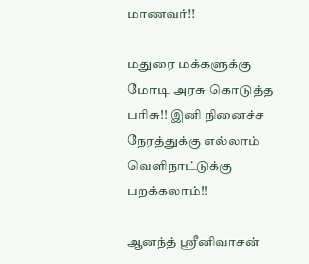மாணவர்!!

மதுரை மக்களுக்கு மோடி அரசு கொடுத்த பரிசு!! இனி நினைச்ச நேரத்துக்கு எல்லாம் வெளிநாட்டுக்கு பறக்கலாம்!!

ஆனந்த் ஸ்ரீனிவாசன்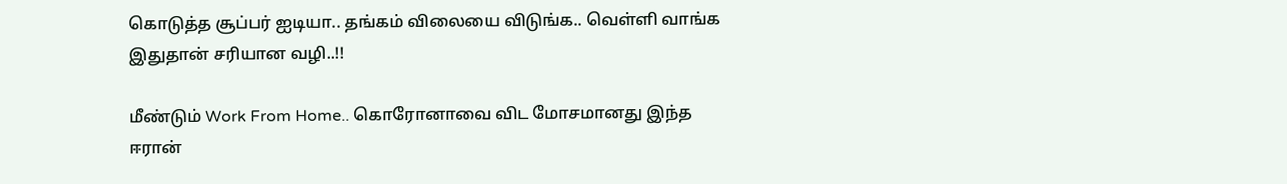கொடுத்த சூப்பர் ஐடியா.. தங்கம் விலையை விடுங்க.. வெள்ளி வாங்க இதுதான் சரியான வழி..!!

மீண்டும் Work From Home.. கொரோனாவை விட மோசமானது இந்த ஈரான்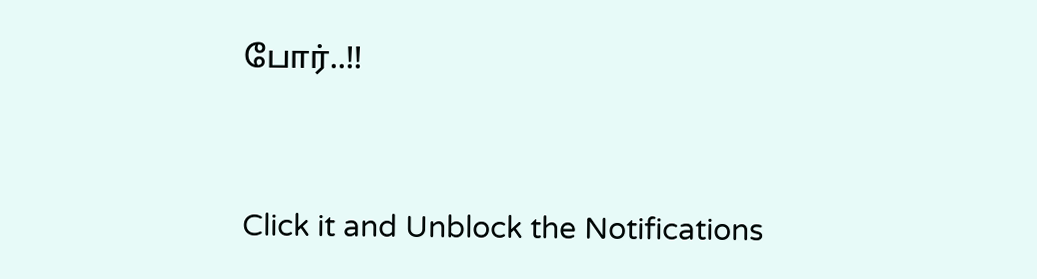போர்..!!



Click it and Unblock the Notifications